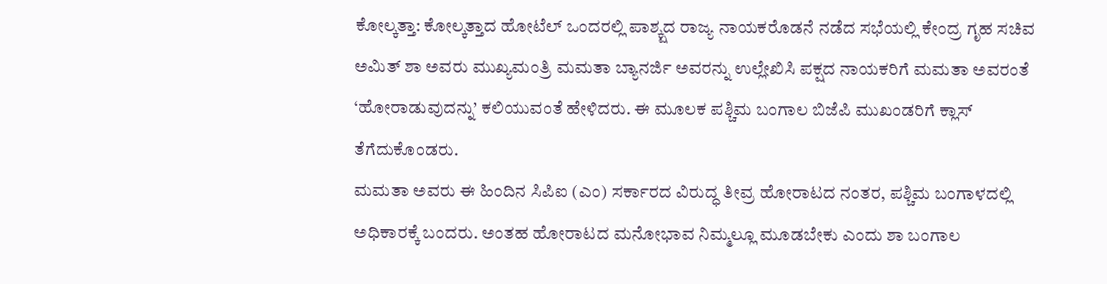ಕೋಲ್ಕತ್ತಾ: ಕೋಲ್ಕತ್ತಾದ ಹೋಟೆಲ್ ಒಂದರಲ್ಲಿ ಪಾಶ್ಕ್ಷದ ರಾಜ್ಯ ನಾಯಕರೊಡನೆ ನಡೆದ ಸಭೆಯಲ್ಲಿ ಕೇಂದ್ರ ಗೃಹ ಸಚಿವ ಅಮಿತ್ ಶಾ ಅವರು ಮುಖ್ಯಮಂತ್ರಿ ಮಮತಾ ಬ್ಯಾನರ್ಜಿ ಅವರನ್ನು ಉಲ್ಲೇಖಿಸಿ ಪಕ್ಷದ ನಾಯಕರಿಗೆ ಮಮತಾ ಅವರಂತೆ ‘ಹೋರಾಡುವುದನ್ನು’ ಕಲಿಯುವಂತೆ ಹೇಳಿದರು. ಈ ಮೂಲಕ ಪಶ್ಚಿಮ ಬಂಗಾಲ ಬಿಜೆಪಿ ಮುಖಂಡರಿಗೆ ಕ್ಲಾಸ್ ತೆಗೆದುಕೊಂಡರು.
ಮಮತಾ ಅವರು ಈ ಹಿಂದಿನ ಸಿಪಿಐ (ಎಂ) ಸರ್ಕಾರದ ವಿರುದ್ಧ ತೀವ್ರ ಹೋರಾಟದ ನಂತರ, ಪಶ್ಚಿಮ ಬಂಗಾಳದಲ್ಲಿ ಅಧಿಕಾರಕ್ಕೆ ಬಂದರು. ಅಂತಹ ಹೋರಾಟದ ಮನೋಭಾವ ನಿಮ್ಮಲ್ಲೂ ಮೂಡಬೇಕು ಎಂದು ಶಾ ಬಂಗಾಲ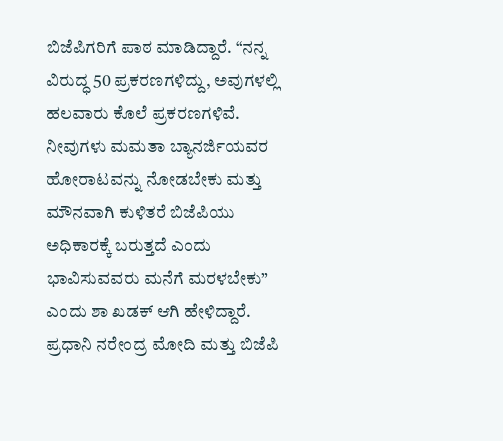ಬಿಜೆಪಿಗರಿಗೆ ಪಾಠ ಮಾಡಿದ್ದಾರೆ. “ನನ್ನ ವಿರುದ್ಧ 50 ಪ್ರಕರಣಗಳಿದ್ದು, ಅವುಗಳಲ್ಲಿ ಹಲವಾರು ಕೊಲೆ ಪ್ರಕರಣಗಳಿವೆ. ನೀವುಗಳು ಮಮತಾ ಬ್ಯಾನರ್ಜಿಯವರ ಹೋರಾಟವನ್ನು ನೋಡಬೇಕು ಮತ್ತು ಮೌನವಾಗಿ ಕುಳಿತರೆ ಬಿಜೆಪಿಯು ಅಧಿಕಾರಕ್ಕೆ ಬರುತ್ತದೆ ಎಂದು ಭಾವಿಸುವವರು ಮನೆಗೆ ಮರಳಬೇಕು” ಎಂದು ಶಾ ಖಡಕ್ ಆಗಿ ಹೇಳಿದ್ದಾರೆ.
ಪ್ರಧಾನಿ ನರೇಂದ್ರ ಮೋದಿ ಮತ್ತು ಬಿಜೆಪಿ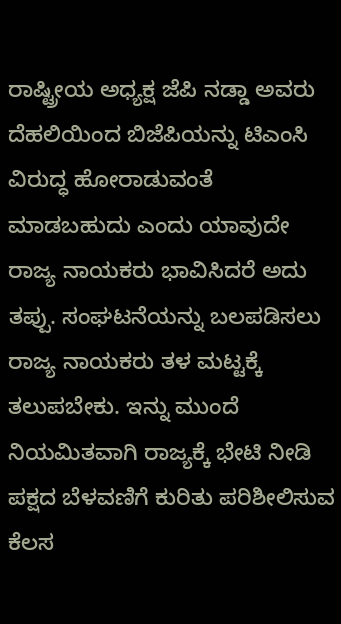ರಾಷ್ಟ್ರೀಯ ಅಧ್ಯಕ್ಷ ಜೆಪಿ ನಡ್ಡಾ ಅವರು ದೆಹಲಿಯಿಂದ ಬಿಜೆಪಿಯನ್ನು ಟಿಎಂಸಿ ವಿರುದ್ಧ ಹೋರಾಡುವಂತೆ ಮಾಡಬಹುದು ಎಂದು ಯಾವುದೇ ರಾಜ್ಯ ನಾಯಕರು ಭಾವಿಸಿದರೆ ಅದು ತಪ್ಪು. ಸಂಘಟನೆಯನ್ನು ಬಲಪಡಿಸಲು ರಾಜ್ಯ ನಾಯಕರು ತಳ ಮಟ್ಟಕ್ಕೆ ತಲುಪಬೇಕು. ಇನ್ನು ಮುಂದೆ ನಿಯಮಿತವಾಗಿ ರಾಜ್ಯಕ್ಕೆ ಭೇಟಿ ನೀಡಿ ಪಕ್ಷದ ಬೆಳವಣಿಗೆ ಕುರಿತು ಪರಿಶೀಲಿಸುವ ಕೆಲಸ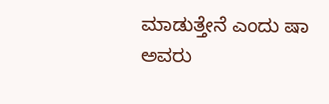ಮಾಡುತ್ತೇನೆ ಎಂದು ಷಾ ಅವರು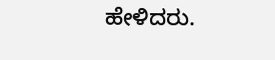ಹೇಳಿದರು.